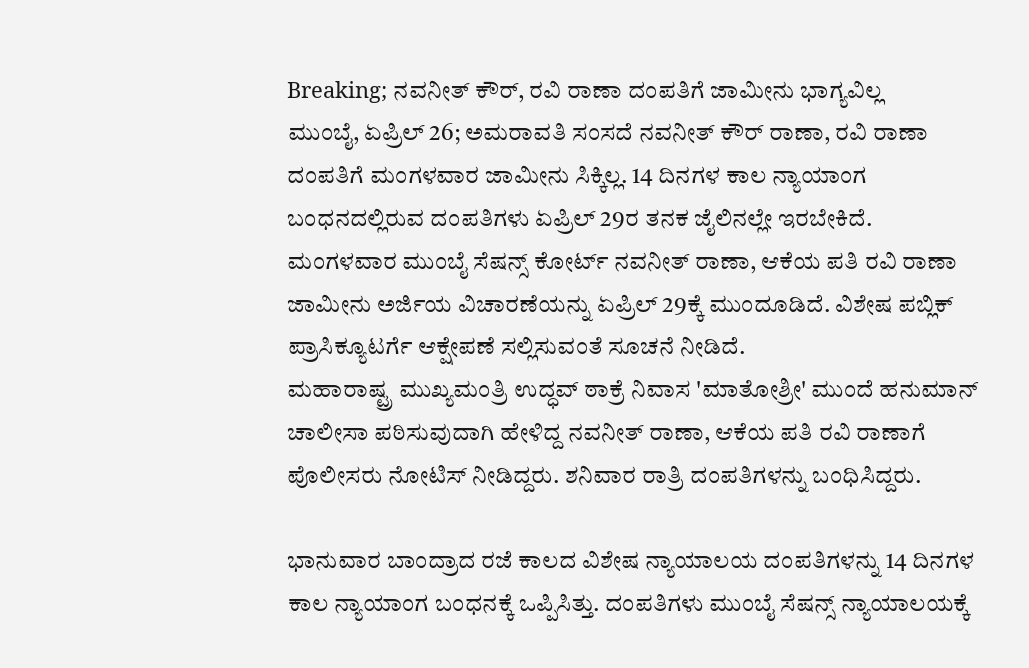Breaking; ನವನೀತ್ ಕೌರ್, ರವಿ ರಾಣಾ ದಂಪತಿಗೆ ಜಾಮೀನು ಭಾಗ್ಯವಿಲ್ಲ
ಮುಂಬೈ, ಏಪ್ರಿಲ್ 26; ಅಮರಾವತಿ ಸಂಸದೆ ನವನೀತ್ ಕೌರ್ ರಾಣಾ, ರವಿ ರಾಣಾ ದಂಪತಿಗೆ ಮಂಗಳವಾರ ಜಾಮೀನು ಸಿಕ್ಕಿಲ್ಲ. 14 ದಿನಗಳ ಕಾಲ ನ್ಯಾಯಾಂಗ ಬಂಧನದಲ್ಲಿರುವ ದಂಪತಿಗಳು ಏಪ್ರಿಲ್ 29ರ ತನಕ ಜೈಲಿನಲ್ಲೇ ಇರಬೇಕಿದೆ.
ಮಂಗಳವಾರ ಮುಂಬೈ ಸೆಷನ್ಸ್ ಕೋರ್ಟ್ ನವನೀತ್ ರಾಣಾ, ಆಕೆಯ ಪತಿ ರವಿ ರಾಣಾ ಜಾಮೀನು ಅರ್ಜಿಯ ವಿಚಾರಣೆಯನ್ನು ಏಪ್ರಿಲ್ 29ಕ್ಕೆ ಮುಂದೂಡಿದೆ. ವಿಶೇಷ ಪಬ್ಲಿಕ್ ಪ್ರಾಸಿಕ್ಯೂಟರ್ಗೆ ಆಕ್ಷೇಪಣೆ ಸಲ್ಲಿಸುವಂತೆ ಸೂಚನೆ ನೀಡಿದೆ.
ಮಹಾರಾಷ್ಟ್ರ ಮುಖ್ಯಮಂತ್ರಿ ಉದ್ಧವ್ ಠಾಕ್ರೆ ನಿವಾಸ 'ಮಾತೋಶ್ರೀ' ಮುಂದೆ ಹನುಮಾನ್ ಚಾಲೀಸಾ ಪಠಿಸುವುದಾಗಿ ಹೇಳಿದ್ದ ನವನೀತ್ ರಾಣಾ, ಆಕೆಯ ಪತಿ ರವಿ ರಾಣಾಗೆ ಪೊಲೀಸರು ನೋಟಿಸ್ ನೀಡಿದ್ದರು. ಶನಿವಾರ ರಾತ್ರಿ ದಂಪತಿಗಳನ್ನು ಬಂಧಿಸಿದ್ದರು.

ಭಾನುವಾರ ಬಾಂದ್ರಾದ ರಜೆ ಕಾಲದ ವಿಶೇಷ ನ್ಯಾಯಾಲಯ ದಂಪತಿಗಳನ್ನು 14 ದಿನಗಳ ಕಾಲ ನ್ಯಾಯಾಂಗ ಬಂಧನಕ್ಕೆ ಒಪ್ಪಿಸಿತ್ತು. ದಂಪತಿಗಳು ಮುಂಬೈ ಸೆಷನ್ಸ್ ನ್ಯಾಯಾಲಯಕ್ಕೆ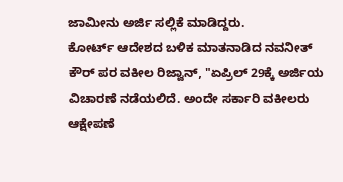ಜಾಮೀನು ಅರ್ಜಿ ಸಲ್ಲಿಕೆ ಮಾಡಿದ್ದರು.
ಕೋರ್ಟ್ ಆದೇಶದ ಬಳಿಕ ಮಾತನಾಡಿದ ನವನೀತ್ ಕೌರ್ ಪರ ವಕೀಲ ರಿಜ್ವಾನ್, "ಏಪ್ರಿಲ್ 29ಕ್ಕೆ ಅರ್ಜಿಯ ವಿಚಾರಣೆ ನಡೆಯಲಿದೆ. ಅಂದೇ ಸರ್ಕಾರಿ ವಕೀಲರು ಆಕ್ಷೇಪಣೆ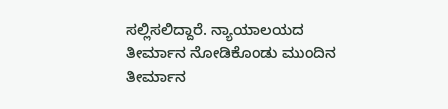ಸಲ್ಲಿಸಲಿದ್ದಾರೆ. ನ್ಯಾಯಾಲಯದ ತೀರ್ಮಾನ ನೋಡಿಕೊಂಡು ಮುಂದಿನ ತೀರ್ಮಾನ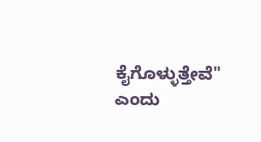ಕೈಗೊಳ್ಳುತ್ತೇವೆ" ಎಂದು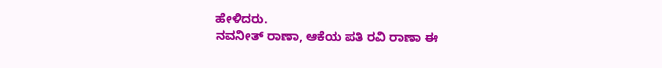ಹೇಳಿದರು.
ನವನೀತ್ ರಾಣಾ, ಆಕೆಯ ಪತಿ ರವಿ ರಾಣಾ ಈ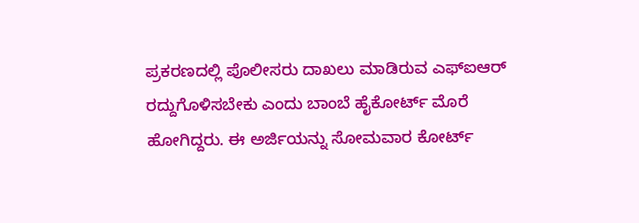ಪ್ರಕರಣದಲ್ಲಿ ಪೊಲೀಸರು ದಾಖಲು ಮಾಡಿರುವ ಎಫ್ಐಆರ್ ರದ್ದುಗೊಳಿಸಬೇಕು ಎಂದು ಬಾಂಬೆ ಹೈಕೋರ್ಟ್ ಮೊರೆ ಹೋಗಿದ್ದರು. ಈ ಅರ್ಜಿಯನ್ನು ಸೋಮವಾರ ಕೋರ್ಟ್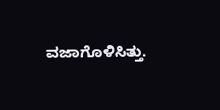ವಜಾಗೊಳಿಸಿತ್ತು.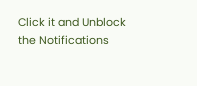Click it and Unblock the Notifications